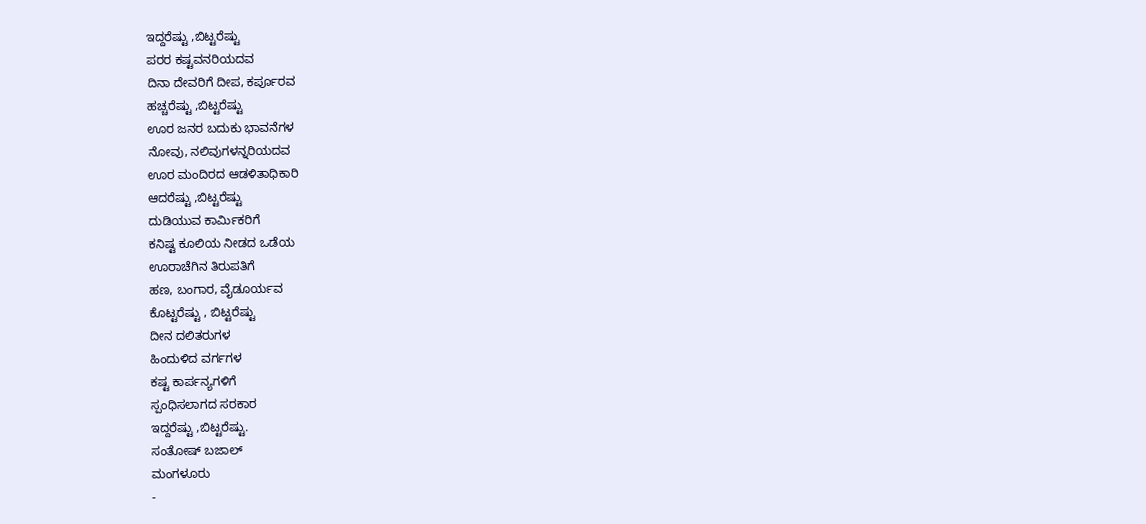ಇದ್ದರೆಷ್ಟು ,ಬಿಟ್ಟರೆಷ್ಟು
ಪರರ ಕಷ್ಟವನರಿಯದವ
ದಿನಾ ದೇವರಿಗೆ ದೀಪ, ಕರ್ಪೂರವ
ಹಚ್ಚರೆಷ್ಟು ,ಬಿಟ್ಟರೆಷ್ಟು
ಊರ ಜನರ ಬದುಕು ಭಾವನೆಗಳ
ನೋವು, ನಲಿವುಗಳನ್ನರಿಯದವ
ಊರ ಮಂದಿರದ ಆಡಳಿತಾಧಿಕಾರಿ
ಆದರೆಷ್ಟು ,ಬಿಟ್ಟರೆಷ್ಟು
ದುಡಿಯುವ ಕಾರ್ಮಿಕರಿಗೆ
ಕನಿಷ್ಟ ಕೂಲಿಯ ನೀಡದ ಒಡೆಯ
ಊರಾಚೆಗಿನ ತಿರುಪತಿಗೆ
ಹಣ, ಬಂಗಾರ, ವೈಡೂರ್ಯವ
ಕೊಟ್ಟರೆಷ್ಟು , ಬಿಟ್ಟರೆಷ್ಟು
ದೀನ ದಲಿತರುಗಳ
ಹಿಂದುಳಿದ ವರ್ಗಗಳ
ಕಷ್ಟ ಕಾರ್ಪನ್ಯಗಳಿಗೆ
ಸ್ಪಂಧಿಸಲಾಗದ ಸರಕಾರ
ಇದ್ದರೆಷ್ಟು ,ಬಿಟ್ಟರೆಷ್ಟು.
ಸಂತೋಷ್ ಬಜಾಲ್
ಮಂಗಳೂರು
-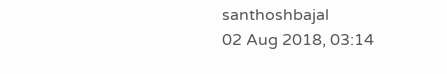santhoshbajal
02 Aug 2018, 03:14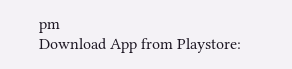pm
Download App from Playstore: